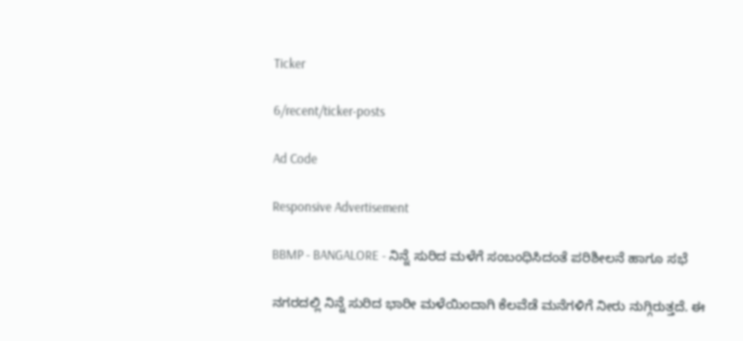Ticker

6/recent/ticker-posts

Ad Code

Responsive Advertisement

BBMP - BANGALORE - ನಿನ್ನೆ ಸುರಿದ ಮಳೆಗೆ ಸಂಬಂಧಿಸಿದಂತೆ ಪರಿಶೀಲನೆ ಹಾಗೂ ಸಭೆ

ನಗರದಲ್ಲಿ ನಿನ್ನೆ ಸುರಿದ ಭಾರೀ ಮಳೆಯಿಂದಾಗಿ ಕೆಲವೆಡೆ ಮನೆಗಳಿಗೆ ನೀರು ನುಗ್ಗಿರುತ್ತದೆ. ಈ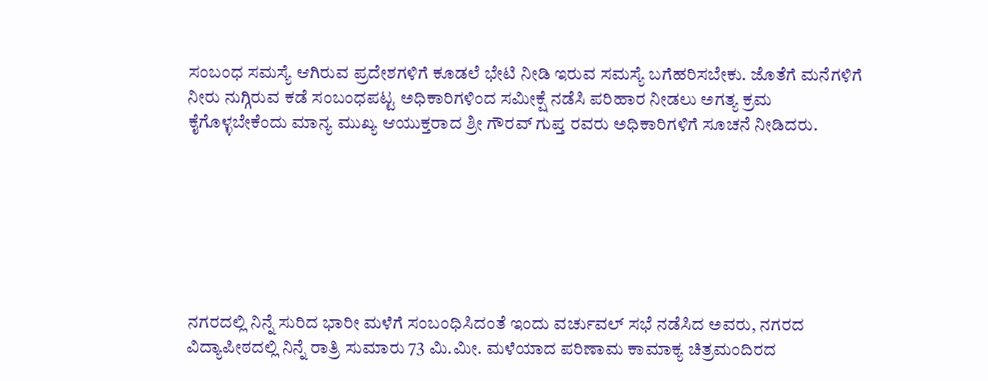ಸಂಬಂಧ ಸಮಸ್ಯೆ ಆಗಿರುವ ಪ್ರದೇಶಗಳಿಗೆ ಕೂಡಲೆ ಭೇಟಿ ನೀಡಿ ಇರುವ ಸಮಸ್ಯೆ ಬಗೆಹರಿಸಬೇಕು. ಜೊತೆಗೆ ಮನೆಗಳಿಗೆ ನೀರು ನುಗ್ಗಿರುವ ಕಡೆ ಸಂಬಂಧಪಟ್ಟ ಅಧಿಕಾರಿಗಳಿಂದ ಸಮೀಕ್ಷೆ ನಡೆಸಿ ಪರಿಹಾರ ನೀಡಲು ಅಗತ್ಯ ಕ್ರಮ ಕೈಗೊಳ್ಳಬೇಕೆಂದು ಮಾನ್ಯ ಮುಖ್ಯ ಆಯುಕ್ತರಾದ ಶ್ರೀ ಗೌರವ್ ಗುಪ್ತ ರವರು ಅಧಿಕಾರಿಗಳಿಗೆ ಸೂಚನೆ ನೀಡಿದರು.







ನಗರದಲ್ಲಿ ನಿನ್ನೆ ಸುರಿದ ಭಾರೀ ಮಳೆಗೆ ಸಂಬಂಧಿಸಿದಂತೆ ಇಂದು ವರ್ಚುವಲ್ ಸಭೆ ನಡೆಸಿದ ಅವರು, ನಗರದ ವಿದ್ಯಾಪೀಠದಲ್ಲಿ ನಿನ್ನೆ ರಾತ್ರಿ ಸುಮಾರು 73 ಮಿ.ಮೀ. ಮಳೆಯಾದ ಪರಿಣಾಮ ಕಾಮಾಕ್ಯ ಚಿತ್ರಮಂದಿರದ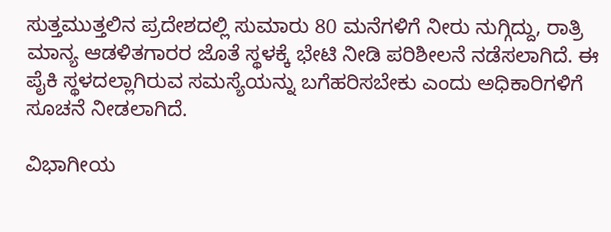ಸುತ್ತಮುತ್ತಲಿನ ಪ್ರದೇಶದಲ್ಲಿ ಸುಮಾರು 80 ಮನೆಗಳಿಗೆ ನೀರು ನುಗ್ಗಿದ್ದು, ರಾತ್ರಿ ಮಾನ್ಯ ಆಡಳಿತಗಾರರ ಜೊತೆ ಸ್ಥಳಕ್ಕೆ ಭೇಟಿ ನೀಡಿ ಪರಿಶೀಲನೆ ನಡೆಸಲಾಗಿದೆ. ಈ ಪೈಕಿ ಸ್ಥಳದಲ್ಲಾಗಿರುವ ಸಮಸ್ಯೆಯನ್ನು ಬಗೆಹರಿಸಬೇಕು ಎಂದು ಅಧಿಕಾರಿಗಳಿಗೆ ಸೂಚನೆ ನೀಡಲಾಗಿದೆ.

ವಿಭಾಗೀಯ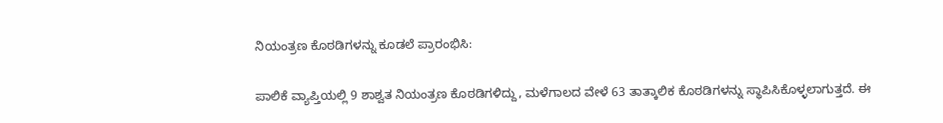ನಿಯಂತ್ರಣ ಕೊಠಡಿಗಳನ್ನು ಕೂಡಲೆ ಪ್ರಾರಂಭಿಸಿ:

ಪಾಲಿಕೆ ವ್ಯಾಪ್ತಿಯಲ್ಲಿ 9 ಶಾಶ್ವತ ನಿಯಂತ್ರಣ ಕೊಠಡಿಗಳಿದ್ದು, ಮಳೆಗಾಲದ ವೇಳೆ 63 ತಾತ್ಕಾಲಿಕ ಕೊಠಡಿಗಳನ್ನು ಸ್ಥಾಪಿಸಿಕೊಳ್ಳಲಾಗುತ್ತದೆ. ಈ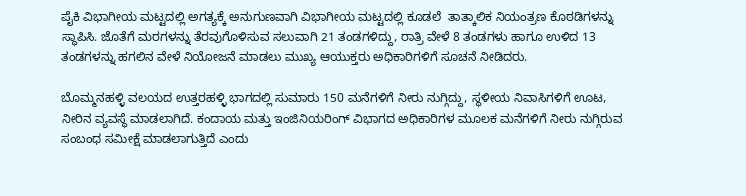ಪೈಕಿ ವಿಭಾಗೀಯ ಮಟ್ಟದಲ್ಲಿ ಅಗತ್ಯಕ್ಕೆ ಅನುಗುಣವಾಗಿ ವಿಭಾಗೀಯ ಮಟ್ಟದಲ್ಲಿ ಕೂಡಲೆ  ತಾತ್ಕಾಲಿಕ ನಿಯಂತ್ರಣ ಕೊಠಡಿಗಳನ್ನು ಸ್ಥಾಪಿಸಿ. ಜೊತೆಗೆ ಮರಗಳನ್ನು ತೆರವುಗೊಳಿಸುವ ಸಲುವಾಗಿ 21 ತಂಡಗಳಿದ್ದು, ರಾತ್ರಿ ವೇಳೆ 8 ತಂಡಗಳು ಹಾಗೂ ಉಳಿದ 13 ತಂಡಗಳನ್ನು ಹಗಲಿನ ವೇಳೆ ನಿಯೋಜನೆ ಮಾಡಲು ಮುಖ್ಯ ಆಯುಕ್ತರು ಅಧಿಕಾರಿಗಳಿಗೆ ಸೂಚನೆ ನೀಡಿದರು.

ಬೊಮ್ಮನಹಳ್ಳಿ ವಲಯದ ಉತ್ತರಹಳ್ಳಿ ಭಾಗದಲ್ಲಿ ಸುಮಾರು 150 ಮನೆಗಳಿಗೆ ನೀರು ನುಗ್ಗಿದ್ದು, ಸ್ಥಳೀಯ ನಿವಾಸಿಗಳಿಗೆ ಊಟ, ನೀರಿನ ವ್ಯವಸ್ಥೆ ಮಾಡಲಾಗಿದೆ. ಕಂದಾಯ ಮತ್ತು ಇಂಜಿನಿಯರಿಂಗ್ ವಿಭಾಗದ ಅಧಿಕಾರಿಗಳ ಮೂಲಕ ಮನೆಗಳಿಗೆ ನೀರು ನುಗ್ಗಿರುವ ಸಂಬಂಧ ಸಮೀಕ್ಷೆ ಮಾಡಲಾಗುತ್ತಿದೆ ಎಂದು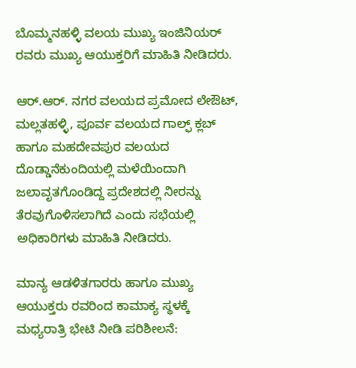ಬೊಮ್ಮನಹಳ್ಳಿ ವಲಯ ಮುಖ್ಯ ಇಂಜಿನಿಯರ್ ರವರು ಮುಖ್ಯ ಆಯುಕ್ತರಿಗೆ ಮಾಹಿತಿ ನೀಡಿದರು.

ಆರ್.ಆರ್. ನಗರ ವಲಯದ ಪ್ರಮೋದ ಲೇಔಟ್, ಮಲ್ಲತಹಳ್ಳಿ, ಪೂರ್ವ ವಲಯದ ಗಾಲ್ಫ್ ಕ್ಲಬ್ ಹಾಗೂ ಮಹದೇವಪುರ ವಲಯದ ದೊಡ್ಡಾನೆಕುಂದಿಯಲ್ಲಿ ಮಳೆಯಿಂದಾಗಿ ಜಲಾವೃತಗೊಂಡಿದ್ದ ಪ್ರದೇಶದಲ್ಲಿ ನೀರನ್ನು ತೆರವುಗೊಳಿಸಲಾಗಿದೆ ಎಂದು ಸಭೆಯಲ್ಲಿ ಅಧಿಕಾರಿಗಳು ಮಾಹಿತಿ ನೀಡಿದರು.

ಮಾನ್ಯ ಆಡಳಿತಗಾರರು ಹಾಗೂ ಮುಖ್ಯ ಆಯುಕ್ತರು ರವರಿಂದ ಕಾಮಾಕ್ಯ ಸ್ಥಳಕ್ಕೆ ಮಧ್ಯರಾತ್ರಿ ಭೇಟಿ ನೀಡಿ ಪರಿಶೀಲನೆ: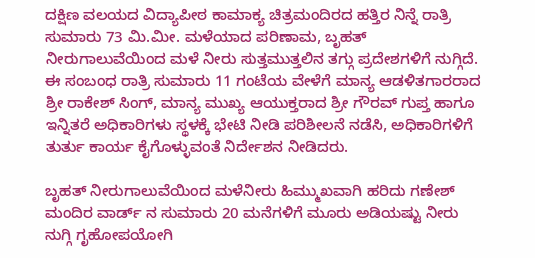ದಕ್ಷಿಣ ವಲಯದ ವಿದ್ಯಾಪೀಠ ಕಾಮಾಕ್ಯ ಚಿತ್ರಮಂದಿರದ ಹತ್ತಿರ ನಿನ್ನೆ ರಾತ್ರಿ ಸುಮಾರು 73 ಮಿ.ಮೀ. ಮಳೆಯಾದ ಪರಿಣಾಮ, ಬೃಹತ್ ನೀರುಗಾಲುವೆಯಿಂದ ಮಳೆ ನೀರು ಸುತ್ತಮುತ್ತಲಿನ ತಗ್ಗು ಪ್ರದೇಶಗಳಿಗೆ ನುಗ್ಗಿದೆ. ಈ ಸಂಬಂಧ ರಾತ್ರಿ ಸುಮಾರು 11 ಗಂಟೆಯ ವೇಳೆಗೆ ಮಾನ್ಯ ಆಡಳಿತಗಾರರಾದ ಶ್ರೀ ರಾಕೇಶ್ ಸಿಂಗ್, ಮಾನ್ಯ ಮುಖ್ಯ ಆಯುಕ್ತರಾದ ಶ್ರೀ ಗೌರವ್ ಗುಪ್ತ ಹಾಗೂ ಇನ್ನಿತರೆ ಅಧಿಕಾರಿಗಳು ಸ್ಥಳಕ್ಕೆ ಭೇಟಿ ನೀಡಿ ಪರಿಶೀಲನೆ ನಡೆಸಿ, ಅಧಿಕಾರಿಗಳಿಗೆ ತುರ್ತು ಕಾರ್ಯ ಕೈಗೊಳ್ಳುವಂತೆ ನಿರ್ದೇಶನ ನೀಡಿದರು.

ಬೃಹತ್ ನೀರುಗಾಲುವೆಯಿಂದ ಮಳೆನೀರು ಹಿಮ್ಮುಖವಾಗಿ ಹರಿದು ಗಣೇಶ್ ಮಂದಿರ ವಾರ್ಡ್ ನ ಸುಮಾರು 20 ಮನೆಗಳಿಗೆ ಮೂರು ಅಡಿಯಷ್ಟು ನೀರು ನುಗ್ಗಿ ಗೃಹೋಪಯೋಗಿ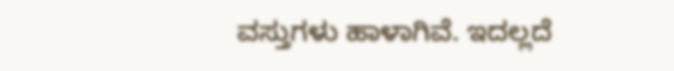ವಸ್ತುಗಳು ಹಾಳಾಗಿವೆ. ಇದಲ್ಲದೆ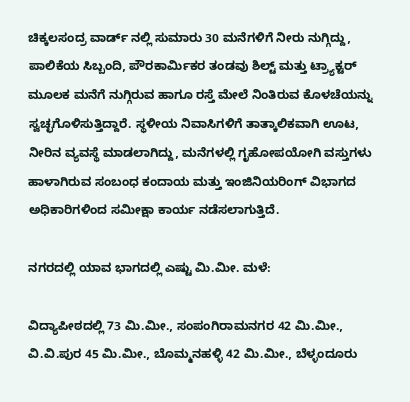ಚಿಕ್ಕಲಸಂದ್ರ ವಾರ್ಡ್ ನಲ್ಲಿ ಸುಮಾರು 30 ಮನೆಗಳಿಗೆ ನೀರು ನುಗ್ಗಿದ್ದು, ಪಾಲಿಕೆಯ ಸಿಬ್ಬಂದಿ, ಪೌರಕಾರ್ಮಿಕರ ತಂಡವು ಶಿಲ್ಟ್ ಮತ್ತು ಟ್ರ್ಯಾಕ್ಟರ್ ಮೂಲಕ ಮನೆಗೆ ನುಗ್ಗಿರುವ ಹಾಗೂ ರಸ್ತೆ ಮೇಲೆ ನಿಂತಿರುವ ಕೊಳಚೆಯನ್ನು ಸ್ವಚ್ಛಗೊಳಿಸುತ್ತಿದ್ದಾರೆ. ಸ್ಥಳೀಯ ನಿವಾಸಿಗಳಿಗೆ ತಾತ್ಕಾಲಿಕವಾಗಿ ಊಟ, ನೀರಿನ ವ್ಯವಸ್ಥೆ ಮಾಡಲಾಗಿದ್ದು, ಮನೆಗಳಲ್ಲಿ ಗೃಹೋಪಯೋಗಿ ವಸ್ತುಗಳು ಹಾಳಾಗಿರುವ ಸಂಬಂಧ ಕಂದಾಯ ಮತ್ತು ಇಂಜಿನಿಯರಿಂಗ್ ವಿಭಾಗದ ಅಧಿಕಾರಿಗಳಿಂದ ಸಮೀಕ್ಷಾ ಕಾರ್ಯ ನಡೆಸಲಾಗುತ್ತಿದೆ.

ನಗರದಲ್ಲಿ ಯಾವ ಭಾಗದಲ್ಲಿ ಎಷ್ಟು ಮಿ.ಮೀ. ಮಳೆ:

ವಿದ್ಯಾಪೀಠದಲ್ಲಿ 73 ಮಿ.ಮೀ., ಸಂಪಂಗಿರಾಮನಗರ 42 ಮಿ.ಮೀ., ವಿ.ವಿ.ಪುರ 45 ಮಿ.ಮೀ., ಬೊಮ್ಮನಹಳ್ಳಿ 42 ಮಿ.ಮೀ., ಬೆಳ್ಳಂದೂರು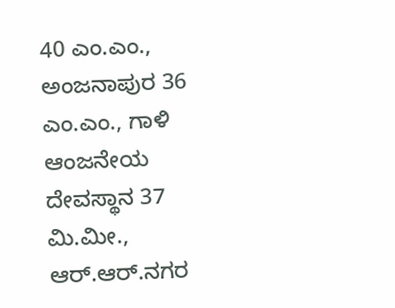40 ಎಂ.ಎಂ., ಅಂಜನಾಪುರ 36 ಎಂ.ಎಂ., ಗಾಳಿ ಆಂಜನೇಯ ದೇವಸ್ಥಾನ 37 ಮಿ.ಮೀ., ಆರ್.ಆರ್.ನಗರ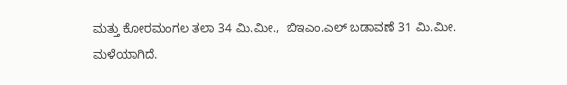ಮತ್ತು ಕೋರಮಂಗಲ ತಲಾ 34 ಮಿ.ಮೀ.,  ಬಿಇಎಂ.ಎಲ್ ಬಡಾವಣೆ 31 ಮಿ.ಮೀ. ಮಳೆಯಾಗಿದೆ.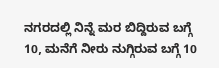ನಗರದಲ್ಲಿ ನಿನ್ನೆ ಮರ ಬಿದ್ದಿರುವ ಬಗ್ಗೆ 10, ಮನೆಗೆ ನೀರು ನುಗ್ಗಿರುವ ಬಗ್ಗೆ 10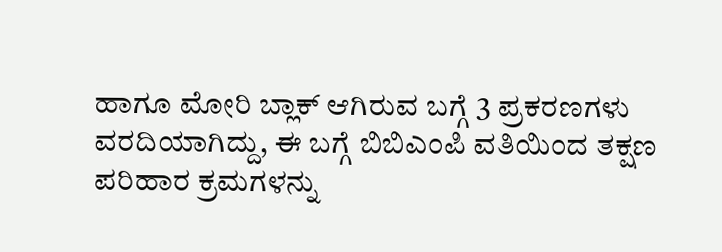ಹಾಗೂ ಮೋರಿ ಬ್ಲಾಕ್ ಆಗಿರುವ ಬಗ್ಗೆ 3 ಪ್ರಕರಣಗಳು ವರದಿಯಾಗಿದ್ದು, ಈ ಬಗ್ಗೆ ಬಿಬಿಎಂಪಿ ವತಿಯಿಂದ ತಕ್ಷಣ ಪರಿಹಾರ ಕ್ರಮಗಳನ್ನು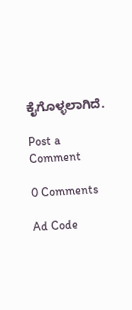ಕೈಗೊಳ್ಳಲಾಗಿದೆ.

Post a Comment

0 Comments

Ad Code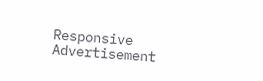Responsive Advertisement